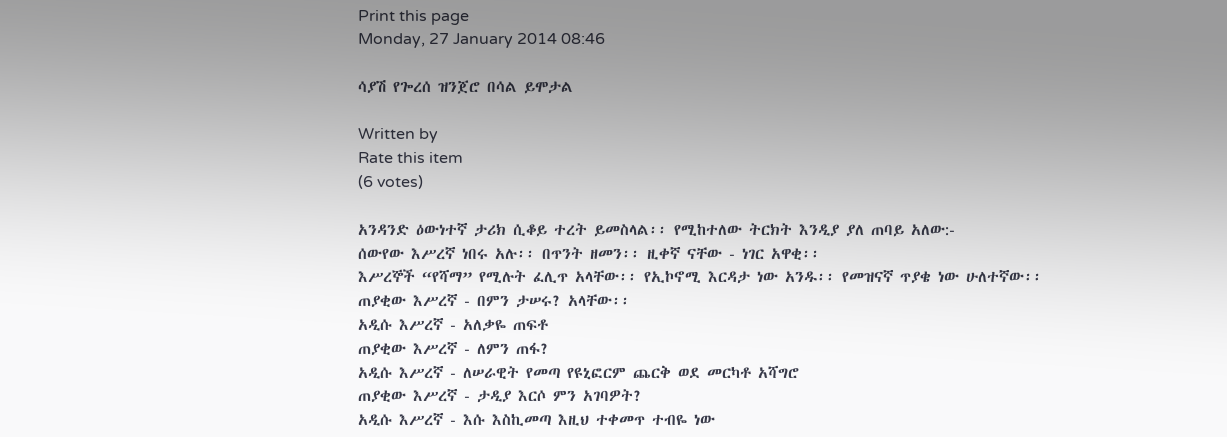Print this page
Monday, 27 January 2014 08:46

ሳያሽ የጐረሰ ዝንጀሮ በሳል ይሞታል

Written by
Rate this item
(6 votes)

አንዳንድ ዕውነተኛ ታሪክ ሲቆይ ተረት ይመስላል፡፡ የሚከተለው ትርክት እንዲያ ያለ ጠባይ አለው:-
ሰውየው እሥረኛ ነበሩ አሉ፡፡ በጥንት ዘመን፡፡ ዚቀኛ ናቸው - ነገር አዋቂ፡፡
እሥረኞች “የሻማ” የሚሉት ፈሊጥ አላቸው፡፡ የኢኮኖሚ እርዳታ ነው አንዱ፡፡ የመዝናኛ ጥያቄ ነው ሁለተኛው፡፡
ጠያቂው እሥረኛ - በምን ታሠሩ? አላቸው፡፡
አዲሱ እሥረኛ - አለቃዬ ጠፍቶ
ጠያቂው እሥረኛ - ለምን ጠፋ?
አዲሱ እሥረኛ - ለሠራዊት የመጣ የዩኒፎርም ጨርቅ ወደ መርካቶ አሻግሮ
ጠያቂው እሥረኛ - ታዲያ እርሶ ምን አገባዎት?
አዲሱ እሥረኛ - እሱ እስኪመጣ እዚህ ተቀመጥ ተብዬ ነው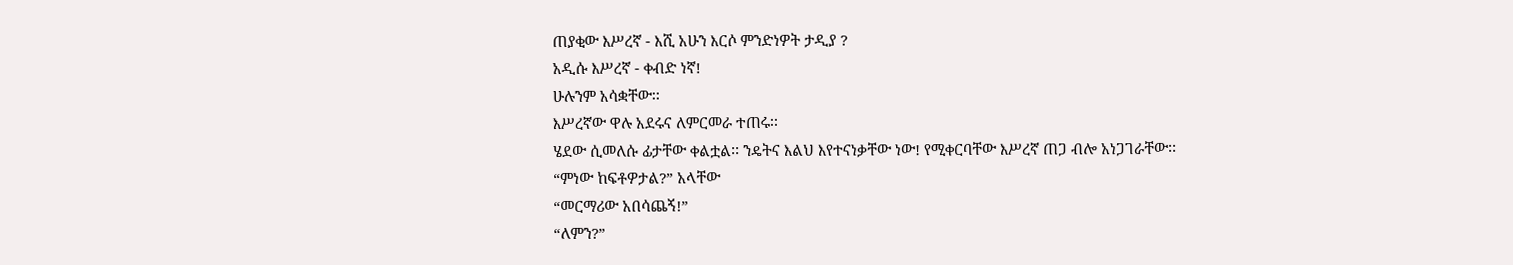ጠያቂው እሥረኛ - እሺ አሁን እርሶ ምንድነዎት ታዲያ ?
አዲሱ እሥረኛ - ቀብድ ነኛ!
ሁሉንም አሳቋቸው፡፡
እሥረኛው ዋሉ አደሩና ለምርመራ ተጠሩ፡፡
ሄደው ሲመለሱ ፊታቸው ቀልቷል፡፡ ንዴትና እልህ እየተናነቃቸው ነው! የሚቀርባቸው እሥረኛ ጠጋ ብሎ አነጋገራቸው፡፡
“ምነው ከፍቶዎታል?” አላቸው
“መርማሪው አበሳጨኝ!”
“ለምን?”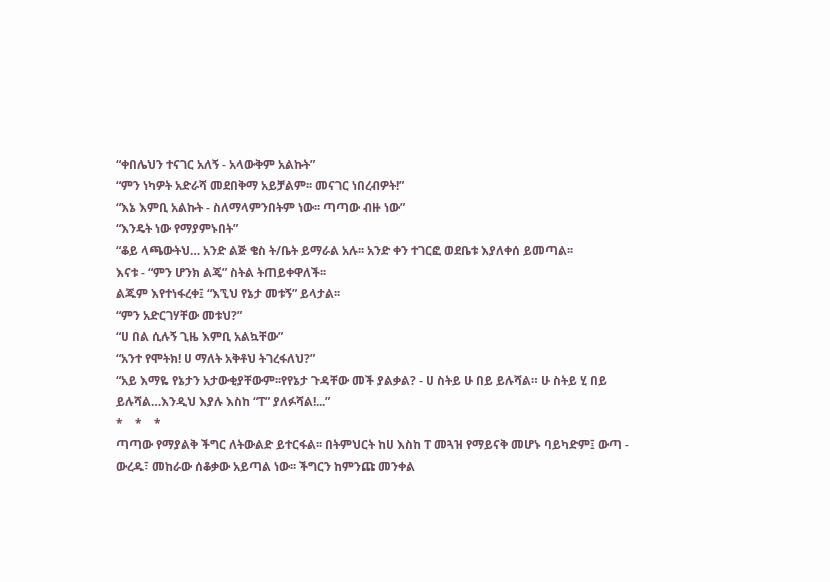“ቀበሌህን ተናገር አለኝ - አላውቅም አልኩት”
“ምን ነካዎት አድራሻ መደበቅማ አይቻልም፡፡ መናገር ነበረብዎት!”
“እኔ እምቢ አልኩት - ስለማላምንበትም ነው፡፡ ጣጣው ብዙ ነው”
“እንዴት ነው የማያምኑበት”
“ቆይ ላጫውትህ… አንድ ልጅ ቄስ ት/ቤት ይማራል አሉ፡፡ አንድ ቀን ተገርፎ ወደቤቱ እያለቀሰ ይመጣል፡፡
እናቱ - “ምን ሆንክ ልጄ” ስትል ትጠይቀዋለች፡፡
ልጁም እየተነፋረቀ፤ “እኚህ የኔታ መቱኝ” ይላታል፡፡
“ምን አድርገሃቸው መቱህ?”
“ሀ በል ሲሉኝ ጊዜ እምቢ አልኳቸው”
“አንተ የሞትክ! ሀ ማለት አቅቶህ ትገረፋለህ?”
“አይ እማዬ የኔታን አታውቂያቸውም፡፡የየኔታ ጉዳቸው መች ያልቃል? - ሀ ስትይ ሁ በይ ይሉሻል። ሁ ስትይ ሂ በይ ይሉሻል…እንዲህ እያሉ እስከ “ፐ” ያለፉሻል!...”
*    *    *
ጣጣው የማያልቅ ችግር ለትውልድ ይተርፋል፡፡ በትምህርት ከሀ እስከ ፐ መጓዝ የማይናቅ መሆኑ ባይካድም፤ ውጣ - ውረዱ፣ መከራው ሰቆቃው አይጣል ነው፡፡ ችግርን ከምንጩ መንቀል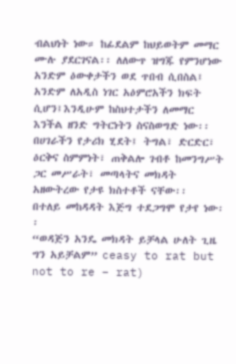ብልህነት ነው። ከፊደልም ከህይወትም መማር ሙሉ ያደርገናል፡፡ ለለውጥ ዝግጁ የምንሆነው አንድም ዕውቀታችን ወደ ጥበብ ሲበስል፤ አንድም ለአዲስ ነገር አዕምሮአችን ክፍት ሲሆን፤እንዲሁም ከስህተታችን ለመማር እንችል ዘንድ ግትርነትን ስናስወግድ ነው፡፡
በሀገራችን የታሪክ ሂደት፤ ትግል፣ ድርድር፣ ዕርቅና ስምምነት፣ ጠቅልሎ ገብቶ ከመንግሥት ጋር መሥራት፣ መጣላትና መክዳት አዘውትረው የታዩ ክስተቶች ናቸው፡፡
በተለይ መከዳዳት እጅግ ተደጋግሞ የታየ ነው፡፡
“ወዳጅን አንዴ መክዳት ይቻላል ሁለት ጊዜ ግን አይቻልም” ceasy to rat but not to re – rat)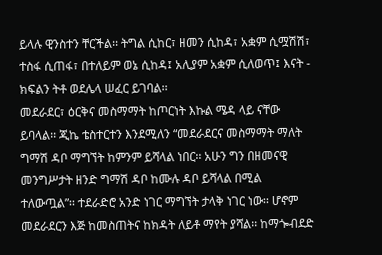ይላሉ ዊንስተን ቸርችል፡፡ ትግል ሲከር፣ ዘመን ሲከዳ፣ አቋም ሲሟሽሽ፣ ተስፋ ሲጠፋ፣ በተለይም ወኔ ሲከዳ፤ አሊያም አቋም ሲለወጥ፤ እናት - ክፍልን ትቶ ወደሌላ ሠፈር ይገባል፡፡
መደራደር፣ ዕርቅና መስማማት ከጦርነት እኩል ሜዳ ላይ ናቸው ይባላል፡፡ ጂኬ ቴስተርተን እንደሚለን “መደራደርና መስማማት ማለት ግማሽ ዳቦ ማግኘት ከምንም ይሻላል ነበር፡፡ አሁን ግን በዘመናዊ መንግሥታት ዘንድ ግማሽ ዳቦ ከሙሉ ዳቦ ይሻላል በሚል ተለውጧል”፡፡ ተደራድሮ አንድ ነገር ማግኘት ታላቅ ነገር ነው፡፡ ሆኖም መደራደርን እጅ ከመስጠትና ከክዳት ለይቶ ማየት ያሻል፡፡ ከማጐብደድ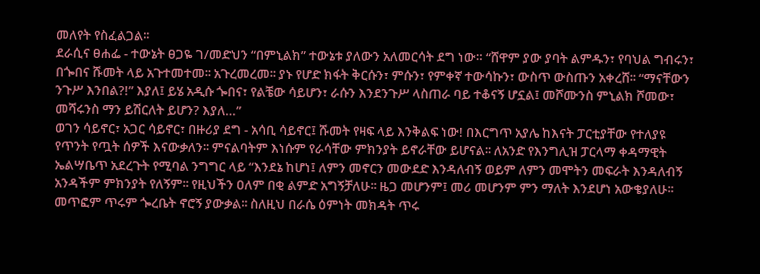መለየት የስፈልጋል፡፡
ደራሲና ፀሐፌ - ተውኔት ፀጋዬ ገ/መድህን “በምኒልክ” ተውኔቱ ያለውን አለመርሳት ደግ ነው። “ሸዋም ያው ያባት ልምዱን፣ የባህል ግብሩን፣ በጐበና ሹመት ላይ አጉተመተመ፡፡ አጉረመረመ፡፡ ያኑ የሆድ ክፋት ቅርሱን፣ ምሱን፣ የምቀኛ ተውሳኩን፣ ውስጥ ውስጡን አቀረሸ፡፡ “ማናቸውን ንጉሥ እንበል?!” እያለ፤ ይሄ አዲሱ ጐበና፣ የልቼው ሳይሆን፣ ራሱን እንደንጉሥ ላስጠራ ባይ ተቆናኝ ሆኗል፤ መሾሙንስ ምኒልክ ሾመው፣ መሻሩንስ ማን ይሽርለት ይሆን? እያለ…”
ወገን ሳይኖር፣ አጋር ሳይኖር፣ በዙሪያ ደግ - አሳቢ ሳይኖር፤ ሹመት የዛፍ ላይ እንቅልፍ ነው! በእርግጥ አያሌ ከእናት ፓርቲያቸው የተለያዩ የጥንት የጧት ሰዎች እናውቃለን፡፡ ምናልባትም እነሱም የራሳቸው ምክንያት ይኖራቸው ይሆናል፡፡ ለአንድ የእንግሊዝ ፓርላማ ቀዳማዊት ኤልሣቤጥ አደረጉት የሚባል ንግግር ላይ “እንደኔ ከሆነ፤ ለምን መኖርን መውደድ እንዳለብኝ ወይም ለምን መሞትን መፍራት እንዳለብኝ አንዳችም ምክንያት የለኝም፡፡ የዚህችን ዐለም በቂ ልምድ አግኝቻለሁ፡፡ ዜጋ መሆንም፤ መሪ መሆንም ምን ማለት እንደሆነ አውቄያለሁ፡፡ መጥፎም ጥሩም ጐረቤት ኖሮኝ ያውቃል፡፡ ስለዚህ በራሴ ዕምነት መክዳት ጥሩ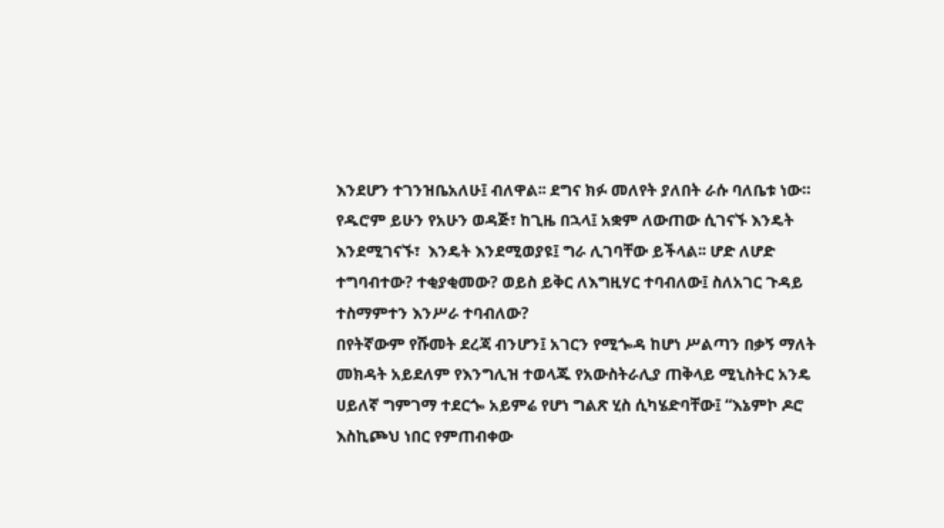እንደሆን ተገንዝቤአለሁ፤ ብለዋል፡፡ ደግና ክፉ መለየት ያለበት ራሱ ባለቤቱ ነው።
የዱሮም ይሁን የአሁን ወዳጅ፣ ከጊዜ በኋላ፤ አቋም ለውጠው ሲገናኙ እንዴት እንደሚገናኙ፣  እንዴት እንደሚወያዩ፤ ግራ ሊገባቸው ይችላል፡፡ ሆድ ለሆድ ተግባብተው? ተቂያቂመው? ወይስ ይቅር ለእግዚሃር ተባብለው፤ ስለአገር ጉዳይ ተስማምተን እንሥራ ተባብለው?
በየትኛውም የሹመት ደረጃ ብንሆን፤ አገርን የሚጐዳ ከሆነ ሥልጣን በቃኝ ማለት መክዳት አይደለም የእንግሊዝ ተወላጁ የአውስትራሊያ ጠቅላይ ሚኒስትር አንዴ ሀይለኛ ግምገማ ተደርጐ አይምሬ የሆነ ግልጽ ሂስ ሲካሄድባቸው፤ “እኔምኮ ዶሮ እስኪጮህ ነበር የምጠብቀው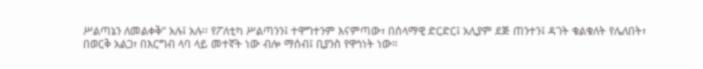ሥልጣኔን ለመልቀቅ” አሉ፤ አሉ፡፡ የፖለቲካ ሥልጣንን፤ ተዋግተንም እናምጣው፣ በሰላማዊ ድርድር፤ አሊያም ደጅ ጠንተን፤ ዳገት ቁልቁለት የሌለበት፣ በወርቅ አልጋ፣ በእርግብ ላባ ላይ መተኛት ነው ብሎ ማሰብ፤ ቢያንስ የዋኅነት ነው።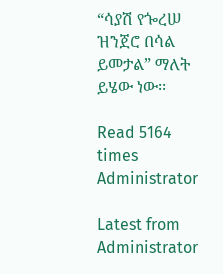“ሳያሽ የጐረሠ ዝንጀሮ በሳል ይመታል” ማለት ይሄው ነው፡፡

Read 5164 times
Administrator

Latest from Administrator